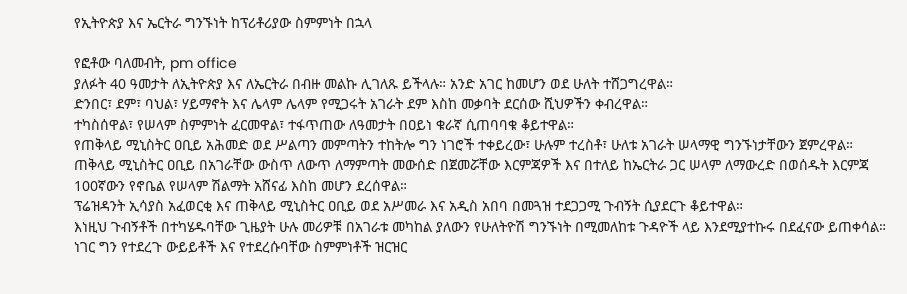የኢትዮጵያ እና ኤርትራ ግንኙነት ከፕሪቶሪያው ስምምነት በኋላ

የፎቶው ባለመብት, pm office
ያለፉት 40 ዓመታት ለኢትዮጵያ እና ለኤርትራ በብዙ መልኩ ሊገለጹ ይችላሉ። አንድ አገር ከመሆን ወደ ሁለት ተሸጋግረዋል።
ድንበር፣ ደም፣ ባህል፣ ሃይማኖት እና ሌላም ሌላም የሚጋሩት አገራት ደም እስከ መቃባት ደርሰው ሺህዎችን ቀብረዋል።
ተካስሰዋል፣ የሠላም ስምምነት ፈርመዋል፣ ተፋጥጠው ለዓመታት በዐይነ ቁራኛ ሲጠባባቁ ቆይተዋል።
የጠቅላይ ሚኒስትር ዐቢይ አሕመድ ወደ ሥልጣን መምጣትን ተከትሎ ግን ነገሮች ተቀይረው፣ ሁሉም ተረስቶ፣ ሁለቱ አገራት ሠላማዊ ግንኙነታቸውን ጀምረዋል።
ጠቅላይ ሚኒስትር ዐቢይ በአገራቸው ውስጥ ለውጥ ለማምጣት መውሰድ በጀመሯቸው እርምጃዎች እና በተለይ ከኤርትራ ጋር ሠላም ለማውረድ በወሰዱት እርምጃ 100ኛውን የኖቤል የሠላም ሽልማት አሸናፊ እስከ መሆን ደረሰዋል።
ፕሬዝዳንት ኢሳያስ አፈወርቂ እና ጠቅላይ ሚኒስትር ዐቢይ ወደ አሥመራ እና አዲስ አበባ በመጓዝ ተደጋጋሚ ጉብኝት ሲያደርጉ ቆይተዋል።
እነዚህ ጉብኝቶች በተካሄዱባቸው ጊዜያት ሁሉ መሪዎቹ በአገራቱ መካከል ያለውን የሁለትዮሽ ግንኙነት በሚመለከቱ ጉዳዮች ላይ እንደሚያተኩሩ በደፈናው ይጠቀሳል።
ነገር ግን የተደረጉ ውይይቶች እና የተደረሱባቸው ስምምነቶች ዝርዝር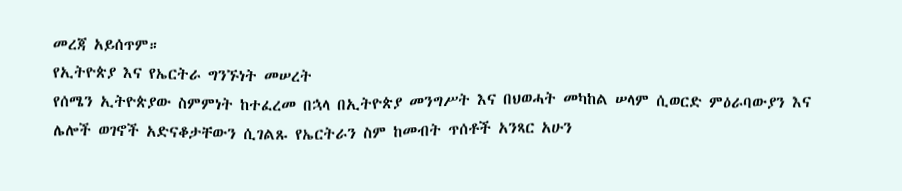መረጃ አይሰጥም።
የኢትዮጵያ እና የኤርትራ ግንኙነት መሠረት
የሰሜን ኢትዮጵያው ስምምነት ከተፈረመ በኋላ በኢትዮጵያ መንግሥት እና በህወሓት መካከል ሠላም ሲወርድ ምዕራባውያን እና ሌሎች ወገኖች አድናቆታቸውን ሲገልጹ የኤርትራን ስም ከመብት ጥሰቶች አንጻር አሁን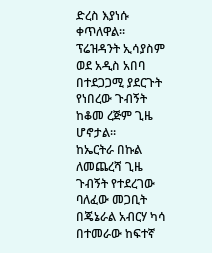ድረስ እያነሱ ቀጥለዋል።
ፕሬዝዳንት ኢሳያስም ወደ አዲስ አበባ በተደጋጋሚ ያደርጉት የነበረው ጉብኝት ከቆመ ረጅም ጊዜ ሆኖታል።
ከኤርትራ በኩል ለመጨረሻ ጊዜ ጉብኝት የተደረገው ባለፈው መጋቢት በጄኔራል አብርሃ ካሳ በተመራው ከፍተኛ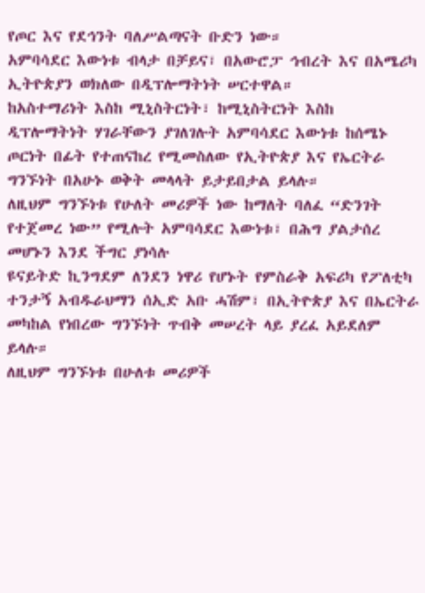የጦር እና የደኅንት ባለሥልጣናት ቡድን ነው።
አምባሳደር እውነቱ ብላታ በቻይና፣ በአውሮፓ ኅብረት እና በአሜሪካ ኢትዮጵያን ወክለው በዲፕሎማትነት ሠርተዋል።
ከአስተማሪነት እስከ ሚኒስትርነት፣ ከሚኒስትርነት እስከ ዲፕሎማትነት ሃገራቸውን ያገለገሉት አምባሳደር እውነቱ ከሰሜኑ ጦርነት በፊት የተጠናከረ የሚመስለው የኢትዮጵያ እና የኤርትራ ግንኙነት በአሁኑ ወቅት መላላት ይታይበታል ይላሉ።
ለዚህም ግንኙነቱ የሁለት መሪዎች ነው ከማለት ባለፈ “ድንገት የተጀመረ ነው” የሚሉት አምባሳደር እውነቱ፣ በሕግ ያልታሰረ መሆኑን እንደ ችግር ያነሳሉ
ዩናይትድ ኪንግደም ለንደን ነዋሪ የሆኑት የምስራቅ አፍሪካ የፖለቲካ ተንታኝ አብዱራህማን ሰኢድ አቡ ሓሽም፣ በኢትዮጵያ እና በኤርትራ መካከል የነበረው ግንኙነት ጥብቅ መሠረት ላይ ያረፈ አይደለም ይላሉ።
ለዚህም ግንኙነቱ በሁለቱ መሪዎች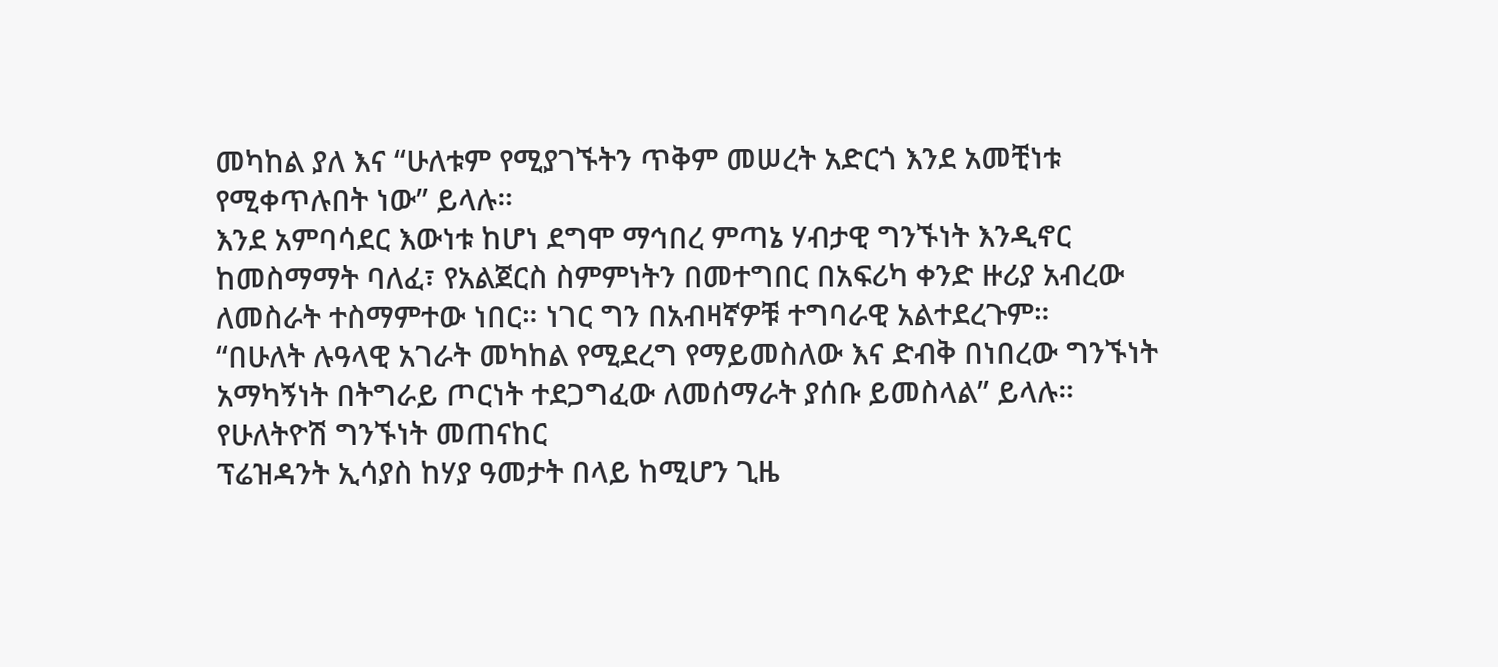መካከል ያለ እና “ሁለቱም የሚያገኙትን ጥቅም መሠረት አድርጎ እንደ አመቺነቱ የሚቀጥሉበት ነው” ይላሉ።
እንደ አምባሳደር እውነቱ ከሆነ ደግሞ ማኅበረ ምጣኔ ሃብታዊ ግንኙነት እንዲኖር ከመስማማት ባለፈ፣ የአልጀርስ ስምምነትን በመተግበር በአፍሪካ ቀንድ ዙሪያ አብረው ለመስራት ተስማምተው ነበር። ነገር ግን በአብዛኛዎቹ ተግባራዊ አልተደረጉም።
“በሁለት ሉዓላዊ አገራት መካከል የሚደረግ የማይመስለው እና ድብቅ በነበረው ግንኙነት አማካኝነት በትግራይ ጦርነት ተደጋግፈው ለመሰማራት ያሰቡ ይመስላል” ይላሉ።
የሁለትዮሽ ግንኙነት መጠናከር
ፕሬዝዳንት ኢሳያስ ከሃያ ዓመታት በላይ ከሚሆን ጊዜ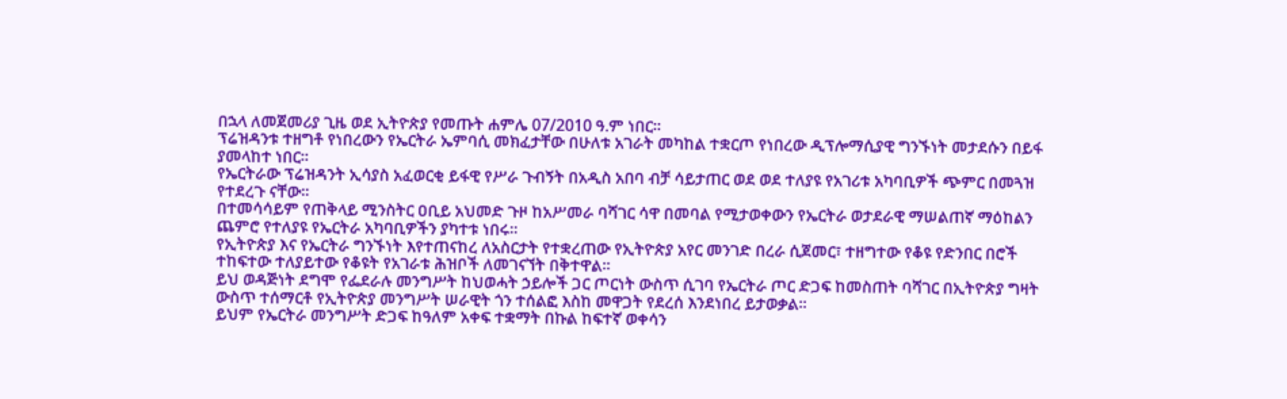በኋላ ለመጀመሪያ ጊዜ ወደ ኢትዮጵያ የመጡት ሐምሌ 07/2010 ዓ.ም ነበር።
ፕሬዝዳንቱ ተዘግቶ የነበረውን የኤርትራ ኤምባሲ መክፈታቸው በሁለቱ አገራት መካከል ተቋርጦ የነበረው ዲፕሎማሲያዊ ግንኙነት መታደሱን በይፋ ያመላከተ ነበር።
የኤርትራው ፕሬዝዳንት ኢሳያስ አፈወርቂ ይፋዊ የሥራ ጉብኝት በአዲስ አበባ ብቻ ሳይታጠር ወደ ወደ ተለያዩ የአገሪቱ አካባቢዎች ጭምር በመጓዝ የተደረጉ ናቸው።
በተመሳሳይም የጠቅላይ ሚንስትር ዐቢይ አህመድ ጉዞ ከአሥመራ ባሻገር ሳዋ በመባል የሚታወቀውን የኤርትራ ወታደራዊ ማሠልጠኛ ማዕከልን ጨምሮ የተለያዩ የኤርትራ አካባቢዎችን ያካተቱ ነበሩ።
የኢትዮጵያ እና የኤርትራ ግንኙነት እየተጠናከረ ለአስርታት የተቋረጠው የኢትዮጵያ አየር መንገድ በረራ ሲጀመር፣ ተዘግተው የቆዩ የድንበር በሮች ተከፍተው ተለያይተው የቆዩት የአገራቱ ሕዝቦች ለመገናኘት በቅተዋል።
ይህ ወዳጅነት ደግሞ የፌደራሉ መንግሥት ከህወሓት ኃይሎች ጋር ጦርነት ውስጥ ሲገባ የኤርትራ ጦር ድጋፍ ከመስጠት ባሻገር በኢትዮጵያ ግዛት ውስጥ ተሰማርቶ የኢትዮጵያ መንግሥት ሠራዊት ጎን ተሰልፎ እስከ መዋጋት የደረሰ እንደነበረ ይታወቃል።
ይህም የኤርትራ መንግሥት ድጋፍ ከዓለም አቀፍ ተቋማት በኩል ከፍተኛ ወቀሳን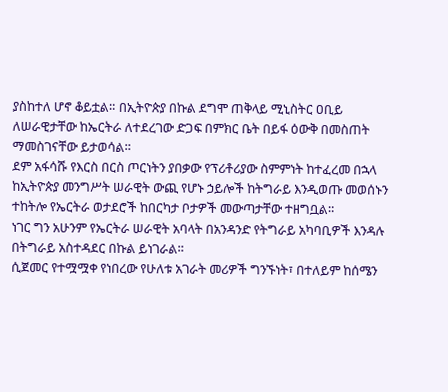ያስከተለ ሆኖ ቆይቷል። በኢትዮጵያ በኩል ደግሞ ጠቅላይ ሚኒስትር ዐቢይ ለሠራዊታቸው ከኤርትራ ለተደረገው ድጋፍ በምክር ቤት በይፋ ዕውቅ በመስጠት ማመስገናቸው ይታወሳል።
ደም አፋሳሹ የእርስ በርስ ጦርነትን ያበቃው የፕሪቶሪያው ስምምነት ከተፈረመ በኋላ ከኢትዮጵያ መንግሥት ሠራዊት ውጪ የሆኑ ኃይሎች ከትግራይ እንዲወጡ መወሰኑን ተከትሎ የኤርትራ ወታደሮች ከበርካታ ቦታዎች መውጣታቸው ተዘግቧል።
ነገር ግን አሁንም የኤርትራ ሠራዊት አባላት በአንዳንድ የትግራይ አካባቢዎች እንዳሉ በትግራይ አስተዳደር በኩል ይነገራል።
ሲጀመር የተሟሟቀ የነበረው የሁለቱ አገራት መሪዎች ግንኙነት፣ በተለይም ከሰሜን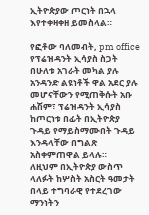ኢትዮጵያው ጦርነት በኋላ እየተቀዛቀዘ ይመስላል።

የፎቶው ባለመብት, pm office
የፕሬዝዳንት ኢሳያስ ስጋት
በሁለቱ አገራት መካል ያሉ አንዳንድ ልዩነቶች ዋል አደር ያሉ መሆናቸውን የሚጠቅሱት አቡ ሐሽም፣ ፕሬዝዳንት ኢሳያስ ከጦርነቱ በፊት በኢትዮጵያ ጉዳይ የማይስማሙበት ጉዳይ እንዳላቸው በግልጽ አስቀምጠዋል ይላሉ።
ለዚህም በኢትዮጵያ ውስጥ ላለፉት ከሦስት አስርት ዓመታት በላይ ተግባራዊ የተደረገው ማንነትን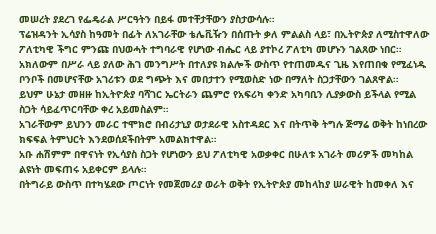መሠረት ያደረገ የፌዴራል ሥርዓትን በይፋ መተቸታቸውን ያስታውሳሉ።
ፕሬዝዳንት ኢሳያስ ከዓመት በፊት ለአገራቸው ቴሌቪዥን በሰጡት ቃለ ምልልስ ላይ፣ በኢትዮጵያ ለሚስተዋለው ፖለቲካዊ ችግር ምንጩ በህወሓት ተግባራዊ የሆነው ብሔር ላይ ያተኮረ ፖለቲካ መሆኑን ገልጸው ነበር።
አክለውም በሥራ ላይ ያለው ሕገ መንግሥት በተለያዩ ክልሎች ውስጥ የተጠመዱና ጊዜ እየጠበቁ የሚፈነዱ ቦንቦች በመሆናቸው አገሪቱን ወደ ግጭት እና መበታተን የሚወስድ ነው በማለት ስጋታቸውን ገልጸዋል።
ይህም ሁኔታ መዘዙ ከኢትዮጵያ ባሻገር ኤርትራን ጨምሮ የአፍሪካ ቀንድ አካባቢን ሊያቃውስ ይችላል የሚል ስጋት ሳይፈጥርባቸው ቀረ አይመስልም።
አገራቸውም ይህንን መራር ተሞክሮ በብሪታኒያ ወታደራዊ አስተዳደር እና በትጥቅ ትግሉ ጅማሬ ወቅት ከነበረው ክፍፍል ትምህርት እንደወሰደችበትም አመልክተዋል።
አቡ ሐሽምም በዋናነት የኢሳያስ ስጋት የሆነውን ይህ ፖለቲካዊ አወቃቀር በሁለቱ አገራት መሪዎች መካከል ልዩነት መፍጠሩ አይቀርም ይላሉ።
በትግራይ ውስጥ በተካሄደው ጦርነት የመጀመሪያ ወራት ወቅት የኢትዮጵያ መከላከያ ሠራዊት ከመቀለ እና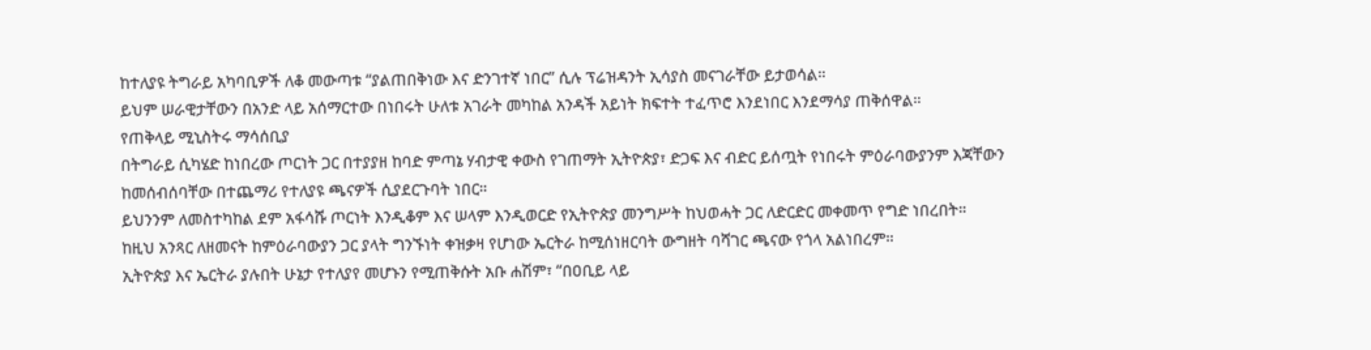ከተለያዩ ትግራይ አካባቢዎች ለቆ መውጣቱ “ያልጠበቅነው እና ድንገተኛ ነበር” ሲሉ ፕሬዝዳንት ኢሳያስ መናገራቸው ይታወሳል።
ይህም ሠራዊታቸውን በአንድ ላይ አሰማርተው በነበሩት ሁለቱ አገራት መካከል አንዳች አይነት ክፍተት ተፈጥሮ እንደነበር እንደማሳያ ጠቅሰዋል።
የጠቅላይ ሚኒስትሩ ማሳሰቢያ
በትግራይ ሲካሄድ ከነበረው ጦርነት ጋር በተያያዘ ከባድ ምጣኔ ሃብታዊ ቀውስ የገጠማት ኢትዮጵያ፣ ድጋፍ እና ብድር ይሰጧት የነበሩት ምዕራባውያንም እጃቸውን ከመሰብሰባቸው በተጨማሪ የተለያዩ ጫናዎች ሲያደርጉባት ነበር።
ይህንንም ለመስተካከል ደም አፋሳሹ ጦርነት እንዲቆም እና ሠላም እንዲወርድ የኢትዮጵያ መንግሥት ከህወሓት ጋር ለድርድር መቀመጥ የግድ ነበረበት።
ከዚህ አንጻር ለዘመናት ከምዕራባውያን ጋር ያላት ግንኙነት ቀዝቃዛ የሆነው ኤርትራ ከሚሰነዘርባት ውግዘት ባሻገር ጫናው የጎላ አልነበረም።
ኢትዮጵያ እና ኤርትራ ያሉበት ሁኔታ የተለያየ መሆኑን የሚጠቅሱት አቡ ሐሽም፣ “በዐቢይ ላይ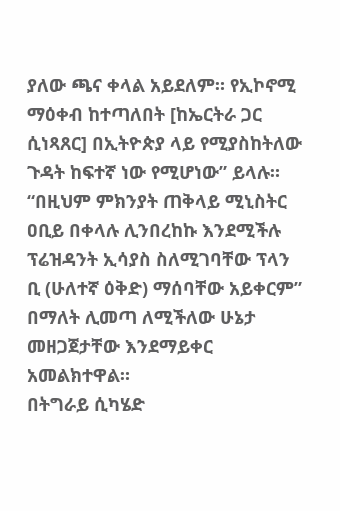ያለው ጫና ቀላል አይደለም። የኢኮኖሚ ማዕቀብ ከተጣለበት [ከኤርትራ ጋር ሲነጻጸር] በኢትዮጵያ ላይ የሚያስከትለው ጉዳት ከፍተኛ ነው የሚሆነው” ይላሉ።
“በዚህም ምክንያት ጠቅላይ ሚኒስትር ዐቢይ በቀላሉ ሊንበረከኩ እንደሚችሉ ፕሬዝዳንት ኢሳያስ ስለሚገባቸው ፕላን ቢ (ሁለተኛ ዕቅድ) ማሰባቸው አይቀርም” በማለት ሊመጣ ለሚችለው ሁኔታ መዘጋጀታቸው እንደማይቀር አመልክተዋል።
በትግራይ ሲካሄድ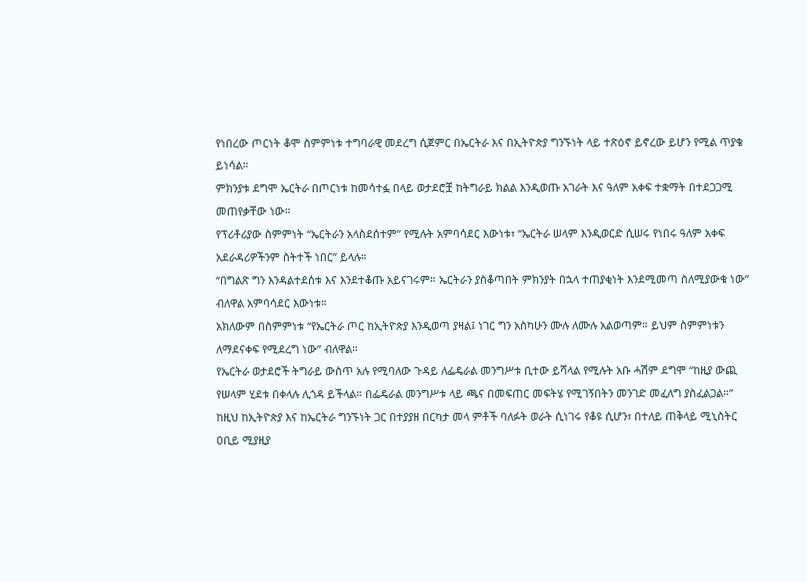የነበረው ጦርነት ቆሞ ስምምነቱ ተግባራዊ መደረግ ሲጀምር በኤርትራ እና በኢትዮጵያ ግንኙነት ላይ ተጽዕኖ ይኖረው ይሆን የሚል ጥያቄ ይነሳል።
ምክንያቱ ደግሞ ኤርትራ በጦርነቱ ከመሳተፏ በላይ ወታደሮቿ ከትግራይ ክልል እንዲወጡ አገራት እና ዓለም አቀፍ ተቋማት በተደጋጋሚ መጠየቃቸው ነው።
የፕሪቶሪያው ስምምነት “ኤርትራን አላስደሰተም” የሚሉት አምባሳደር እውነቱ፣ “ኤርትራ ሠላም እንዲወርድ ሲሠሩ የነበሩ ዓለም አቀፍ አደራዳሪዎችንም ስትተች ነበር” ይላሉ።
“በግልጽ ግን እንዳልተደሰቱ እና እንደተቆጡ አይናገሩም። ኤርትራን ያስቆጣበት ምክንያት በኋላ ተጠያቂነት እንደሚመጣ ስለሚያውቁ ነው” ብለዋል አምባሳደር እውነቱ።
አክለውም በስምምነቱ “የኤርትራ ጦር ከኢትዮጵያ እንዲወጣ ያዛል፤ ነገር ግን አስካሁን ሙሉ ለሙሉ አልወጣም። ይህም ስምምነቱን ለማደናቀፍ የሚደረግ ነው” ብለዋል።
የኤርትራ ወታደሮች ትግራይ ውስጥ አሉ የሚባለው ጉዳይ ለፌዴራል መንግሥቱ ቢተው ይሻላል የሚሉት አቡ ሓሽም ደግሞ “ከዚያ ውጪ የሠላም ሂደቱ በቀላሉ ሊጎዳ ይችላል። በፌዴራል መንግሥቱ ላይ ጫና በመፍጠር መፍትሄ የሚገኝበትን መንገድ መፈለግ ያስፈልጋል።”
ከዚህ ከኢትዮጵያ እና ከኤርትራ ግንኙነት ጋር በተያያዘ በርካታ መላ ምቶች ባለፉት ወራት ሲነገሩ የቆዩ ሲሆን፣ በተለይ ጠቅላይ ሚኒስትር ዐቢይ ሚያዚያ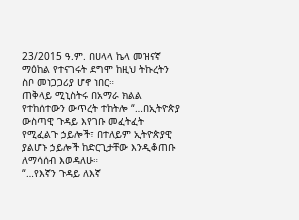23/2015 ዓ.ም. በሀላላ ኬላ መዝናኛ ማዕከል የተናገሩት ደግሞ ከዚህ ትኩረትን ስቦ መነጋጋሪያ ሆኖ ነበር።
ጠቅላይ ሚኒስትሩ በአማራ ክልል የተከሰተውን ውጥረት ተከትሎ “…በኢትዮጵያ ውስጣዊ ጉዳይ እየገቡ መፈትፈት የሚፈልጉ ኃይሎች፣ በተለይም ኢትዮጵያዊ ያልሆኑ ኃይሎች ከድርጊታቸው እንዲቆጠቡ ለማሳሰብ እወዳለሁ።
“…የእኛን ጉዳይ ለእኛ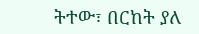ትተው፣ በርከት ያለ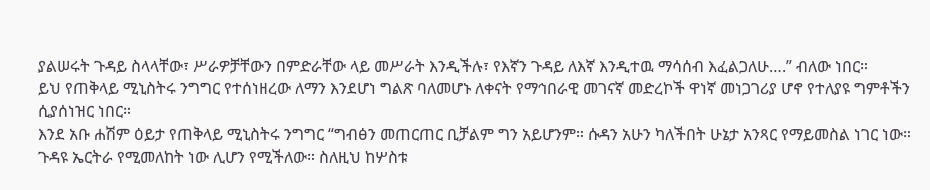ያልሠሩት ጉዳይ ስላላቸው፣ ሥራዎቻቸውን በምድራቸው ላይ መሥራት እንዲችሉ፣ የእኛን ጉዳይ ለእኛ እንዲተዉ ማሳሰብ እፈልጋለሁ….” ብለው ነበር።
ይህ የጠቅላይ ሚኒስትሩ ንግግር የተሰነዘረው ለማን እንደሆነ ግልጽ ባለመሆኑ ለቀናት የማኅበራዊ መገናኛ መድረኮች ዋነኛ መነጋገሪያ ሆኖ የተለያዩ ግምቶችን ሲያሰነዝር ነበር።
እንደ አቡ ሐሽም ዕይታ የጠቅላይ ሚኒስትሩ ንግግር “ግብፅን መጠርጠር ቢቻልም ግን አይሆንም። ሱዳን አሁን ካለችበት ሁኔታ አንጻር የማይመስል ነገር ነው። ጉዳዩ ኤርትራ የሚመለከት ነው ሊሆን የሚችለው። ስለዚህ ከሦስቱ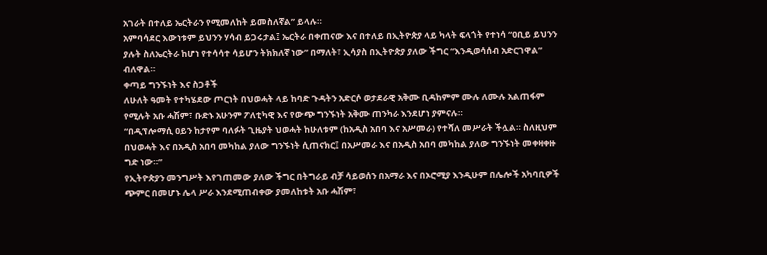አገራት በተለይ ኤርትራን የሚመለከት ይመስለኛል” ይላሉ።
አምባሳደር እውነቱም ይህንን ሃሳብ ይጋሩታል፤ ኤርትራ በቀጠናው እና በተለይ በኢትዮጵያ ላይ ካላት ፍላጎት የተነሳ “ዐቢይ ይህንን ያሉት ስለኤርትራ ከሆነ የተሳሳተ ሳይሆን ትክክለኛ ነው” በማለት፣ ኢሳያስ በኢትዮጵያ ያለው ችግር “እንዲወሳሰብ አድርገዋል” ብለዋል።
ቀጣይ ግንኙነት እና ስጋቶች
ለሁለት ዓመት የተካሄደው ጦርነት በህወሓት ላይ ከባድ ጉዳትን አድርሶ ወታደራዊ አቅሙ ቢዳከምም ሙሉ ለሙሉ አልጠፋም የሚሉት አቡ ሓሽም፣ ቡድኑ አሁንም ፖለቲካዊ እና የውጭ ግንኙነት አቅሙ ጠንካራ እንደሆነ ያምናሉ።
“በዲፕሎማሲ ዐይን ከታየም ባለፉት ጊዜያት ህወሓት ከሁለቱም (ከአዲስ አበባ እና አሥመራ) የተሻለ መሥራት ችሏል። ስለዚህም በህወሓት እና በአዲስ አበባ መካከል ያለው ግንኙነት ሲጠናክር፤ በአሥመራ እና በአዲስ አበባ መካከል ያለው ግንኙነት መቀዛቀዙ ግድ ነው።”
የኢትዮጵያን መንግሥት እየገጠመው ያለው ችግር በትግራይ ብቻ ሳይወሰን በአማራ እና በኦሮሚያ እንዲሁም በሌሎች አካባቢዎች ጭምር በመሆኑ ሌላ ሥራ እንደሚጠብቀው ያመለከቱት አቡ ሓሽም፣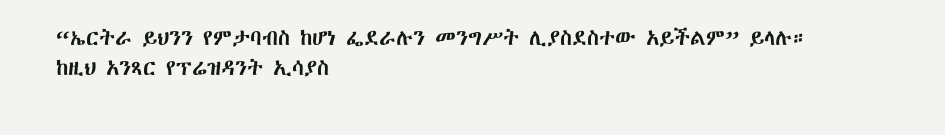“ኤርትራ ይህንን የምታባብስ ከሆነ ፌደራሉን መንግሥት ሊያስደስተው አይችልም” ይላሉ።
ከዚህ አንጻር የፕሬዝዳንት ኢሳያስ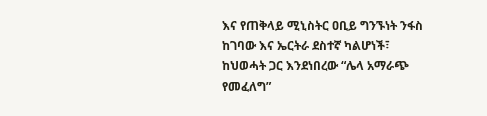እና የጠቅላይ ሚኒስትር ዐቢይ ግንኙነት ንፋስ ከገባው እና ኤርትራ ደስተኛ ካልሆነች፣ ከህወሓት ጋር እንደነበረው “ሌላ አማራጭ የመፈለግ”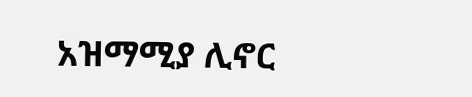አዝማሚያ ሊኖር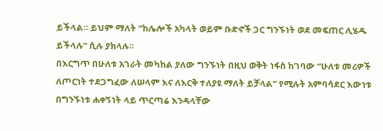ይችላል። ይህም ማለት “ከሌሎች አካላት ወይም ቡድኖች ጋር ግንኙነት ወደ መፍጠር ሊሄዱ ይችላሉ” ሲሉ ያክላሉ።
በእርግጥ በሁለቱ አገራት መካከል ያለው ግንኙነት በዚህ ወቅት ነፋስ ከገባው “ሁለቱ መሪዎች ለጦርነት ተደጋግፈው ለሠላም እና ለእርቅ ተለያዩ ማለት ይቻላል” የሚሉት አምባሳደር እውነቱ በግንኙነቱ ሐቀኝነት ላይ ጥርጣሬ እንዳላቸው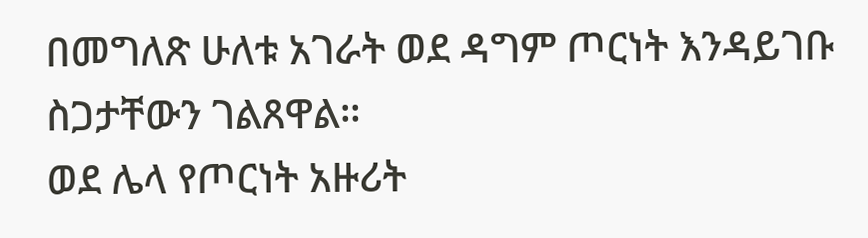በመግለጽ ሁለቱ አገራት ወደ ዳግም ጦርነት እንዳይገቡ ስጋታቸውን ገልጸዋል።
ወደ ሌላ የጦርነት አዙሪት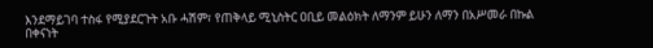እንደማይገባ ተስፋ የሚያደርጉት አቡ ሓሽም፣ የጠቅላይ ሚኒስትር ዐቢይ መልዕክት ለማንም ይሁን ለማን በአሥመራ በኩል በቀናነት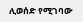ሊወሰድ የሚገባው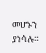መሆኑን ያነሳሉ።